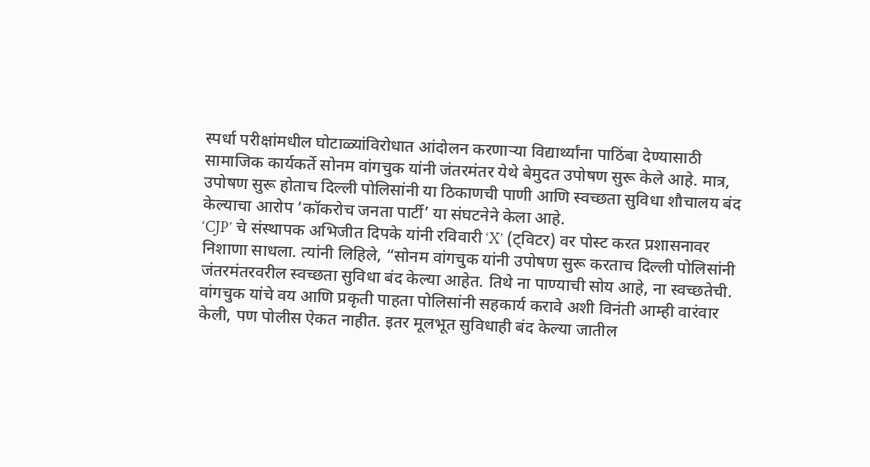स्पर्धा परीक्षांमधील घोटाळ्यांविरोधात आंदोलन करणाऱ्या विद्यार्थ्यांना पाठिंबा देण्यासाठी सामाजिक कार्यकर्ते सोनम वांगचुक यांनी जंतरमंतर येथे बेमुदत उपोषण सुरू केले आहे. मात्र, उपोषण सुरू होताच दिल्ली पोलिसांनी या ठिकाणची पाणी आणि स्वच्छता सुविधा शौचालय बंद केल्याचा आरोप ‘कॉकरोच जनता पार्टी’ या संघटनेने केला आहे.
‘CJP’ चे संस्थापक अभिजीत दिपके यांनी रविवारी ‘X’ (ट्विटर) वर पोस्ट करत प्रशासनावर निशाणा साधला. त्यांनी लिहिले, “सोनम वांगचुक यांनी उपोषण सुरू करताच दिल्ली पोलिसांनी जंतरमंतरवरील स्वच्छता सुविधा बंद केल्या आहेत. तिथे ना पाण्याची सोय आहे, ना स्वच्छतेची. वांगचुक यांचे वय आणि प्रकृती पाहता पोलिसांनी सहकार्य करावे अशी विनंती आम्ही वारंवार केली, पण पोलीस ऐकत नाहीत. इतर मूलभूत सुविधाही बंद केल्या जातील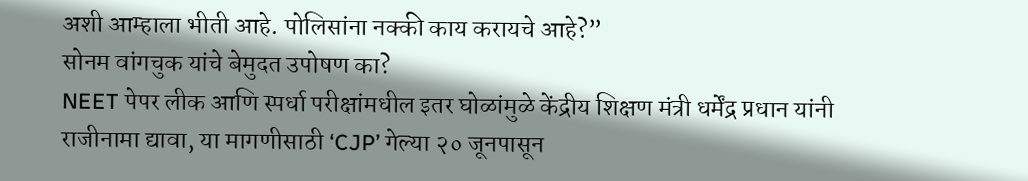अशी आम्हाला भीती आहे. पोलिसांना नक्की काय करायचे आहे?”
सोनम वांगचुक यांचे बेमुदत उपोषण का?
NEET पेपर लीक आणि स्पर्धा परीक्षांमधील इतर घोळांमुळे केंद्रीय शिक्षण मंत्री धर्मेंद्र प्रधान यांनी राजीनामा द्यावा, या मागणीसाठी ‘CJP’ गेल्या २० जूनपासून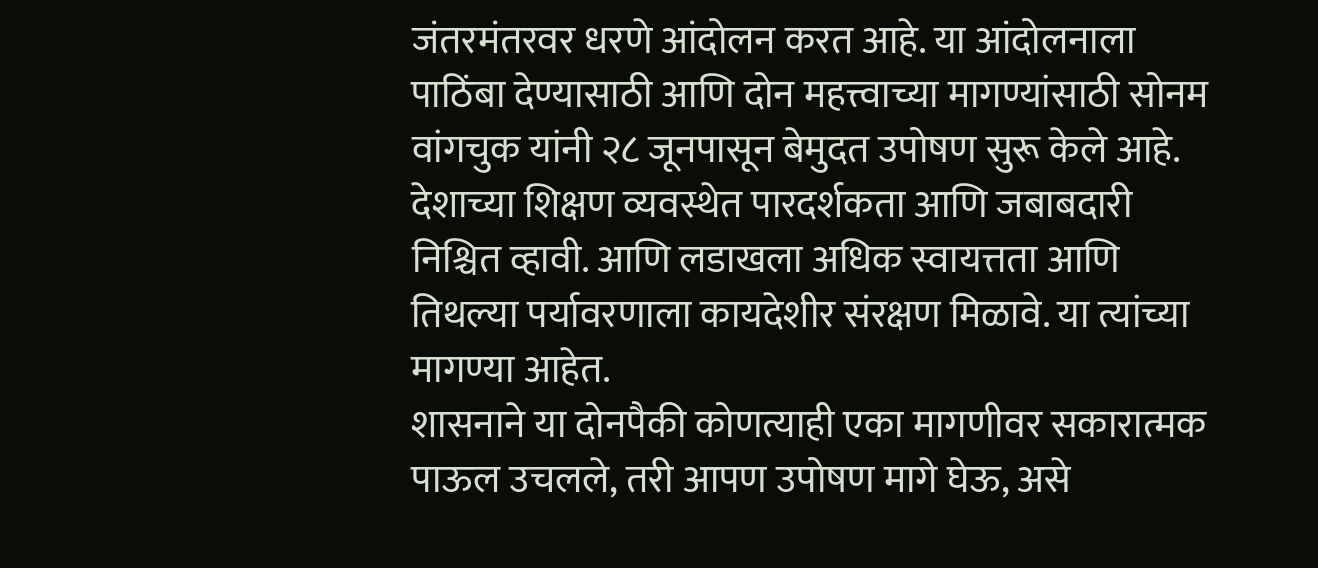जंतरमंतरवर धरणे आंदोलन करत आहे. या आंदोलनाला पाठिंबा देण्यासाठी आणि दोन महत्त्वाच्या मागण्यांसाठी सोनम वांगचुक यांनी २८ जूनपासून बेमुदत उपोषण सुरू केले आहे. देशाच्या शिक्षण व्यवस्थेत पारदर्शकता आणि जबाबदारी निश्चित व्हावी. आणि लडाखला अधिक स्वायत्तता आणि तिथल्या पर्यावरणाला कायदेशीर संरक्षण मिळावे. या त्यांच्या मागण्या आहेत.
शासनाने या दोनपैकी कोणत्याही एका मागणीवर सकारात्मक पाऊल उचलले, तरी आपण उपोषण मागे घेऊ, असे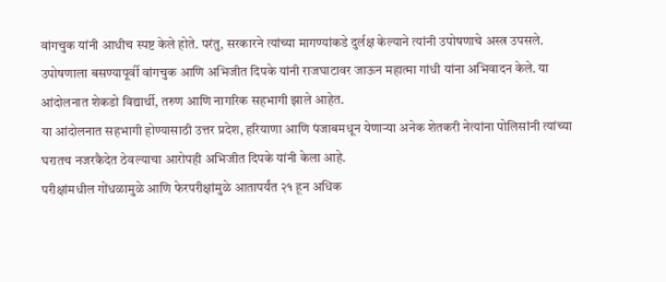वांगचुक यांनी आधीच स्पष्ट केले होते. परंतु, सरकारने त्यांच्या मागण्यांकडे दुर्लक्ष केल्याने त्यांनी उपोषणाचे अस्त्र उपसले. उपोषणाला बसण्यापूर्वी वांगचुक आणि अभिजीत दिपके यांनी राजघाटावर जाऊन महात्मा गांधी यांना अभिवादन केले. या आंदोलनात शेकडो विद्यार्थी, तरुण आणि नागरिक सहभागी झाले आहेत.
या आंदोलनात सहभागी होण्यासाठी उत्तर प्रदेश, हरियाणा आणि पंजाबमधून येणाऱ्या अनेक शेतकरी नेत्यांना पोलिसांनी त्यांच्या घरातच नजरकैदेत ठेवल्याचा आरोपही अभिजीत दिपके यांनी केला आहे.
परीक्षांमधील गोंधळामुळे आणि फेरपरीक्षांमुळे आतापर्यंत २१ हून अधिक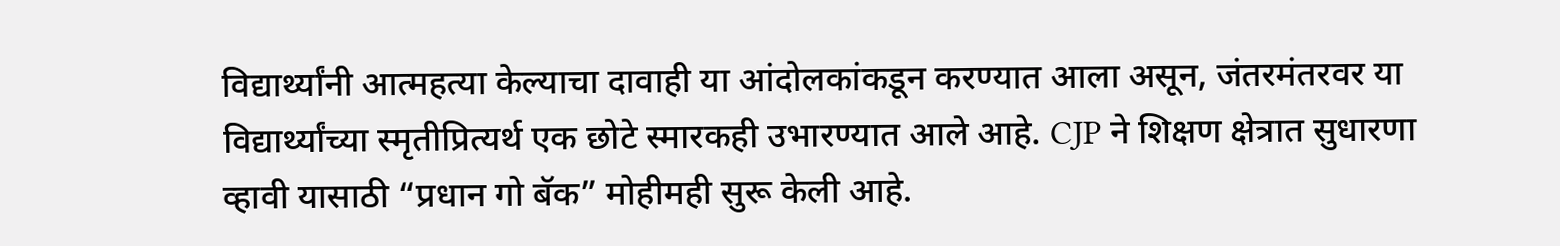विद्यार्थ्यांनी आत्महत्या केल्याचा दावाही या आंदोलकांकडून करण्यात आला असून, जंतरमंतरवर या विद्यार्थ्यांच्या स्मृतीप्रित्यर्थ एक छोटे स्मारकही उभारण्यात आले आहे. CJP ने शिक्षण क्षेत्रात सुधारणा व्हावी यासाठी “प्रधान गो बॅक” मोहीमही सुरू केली आहे.